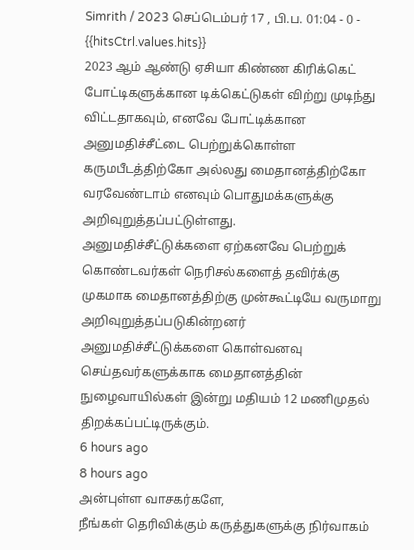Simrith / 2023 செப்டெம்பர் 17 , பி.ப. 01:04 - 0 - {{hitsCtrl.values.hits}}
2023 ஆம் ஆண்டு ஏசியா கிண்ண கிரிக்கெட் போட்டிகளுக்கான டிக்கெட்டுகள் விற்று முடிந்து விட்டதாகவும், எனவே போட்டிக்கான அனுமதிச்சீட்டை பெற்றுக்கொள்ள கருமபீடத்திற்கோ அல்லது மைதானத்திற்கோ வரவேண்டாம் எனவும் பொதுமக்களுக்கு அறிவுறுத்தப்பட்டுள்ளது.
அனுமதிச்சீட்டுக்களை ஏற்கனவே பெற்றுக் கொண்டவர்கள் நெரிசல்களைத் தவிர்க்கு முகமாக மைதானத்திற்கு முன்கூட்டியே வருமாறு அறிவுறுத்தப்படுகின்றனர்
அனுமதிச்சீட்டுக்களை கொள்வனவு செய்தவர்களுக்காக மைதானத்தின் நுழைவாயில்கள் இன்று மதியம் 12 மணிமுதல் திறக்கப்பட்டிருக்கும்.
6 hours ago
8 hours ago
அன்புள்ள வாசகர்களே,
நீங்கள் தெரிவிக்கும் கருத்துகளுக்கு நிர்வாகம்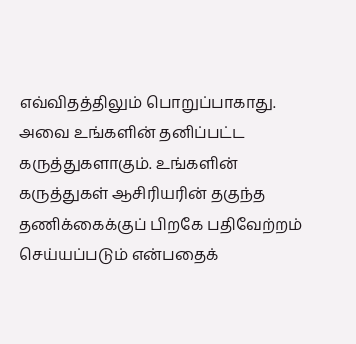எவ்விதத்திலும் பொறுப்பாகாது. அவை உங்களின் தனிப்பட்ட கருத்துகளாகும். உங்களின் கருத்துகள் ஆசிரியரின் தகுந்த தணிக்கைக்குப் பிறகே பதிவேற்றம் செய்யப்படும் என்பதைக்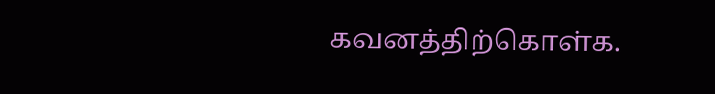கவனத்திற்கொள்க.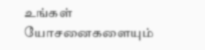உங்கள் யோசனைகளையும்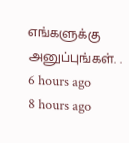எங்களுக்கு அனுப்புங்கள். .
6 hours ago
8 hours ago